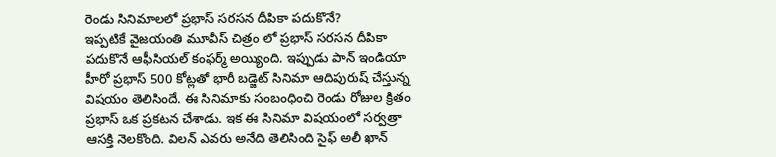రెండు సినిమాలలో ప్రభాస్ సరసన దీపికా పదుకొనే?
ఇప్పటికే వైజయంతి మూవీస్ చిత్రం లో ప్రభాస్ సరసన దీపికా పదుకొనే ఆఫీసియల్ కంఫర్మ్ అయ్యింది. ఇప్పుడు పాన్ ఇండియా హీరో ప్రభాస్ 500 కోట్లతో భారీ బడ్జెట్ సినిమా ఆదిపురుష్ చేస్తున్న విషయం తెలిసిందే. ఈ సినిమాకు సంబంధించి రెండు రోజుల క్రితం ప్రభాస్ ఒక ప్రకటన చేశాడు. ఇక ఈ సినిమా విషయంలో సర్వత్రా ఆసక్తి నెలకొంది. విలన్ ఎవరు అనేది తెలిసింది సైఫ్ అలీ ఖాన్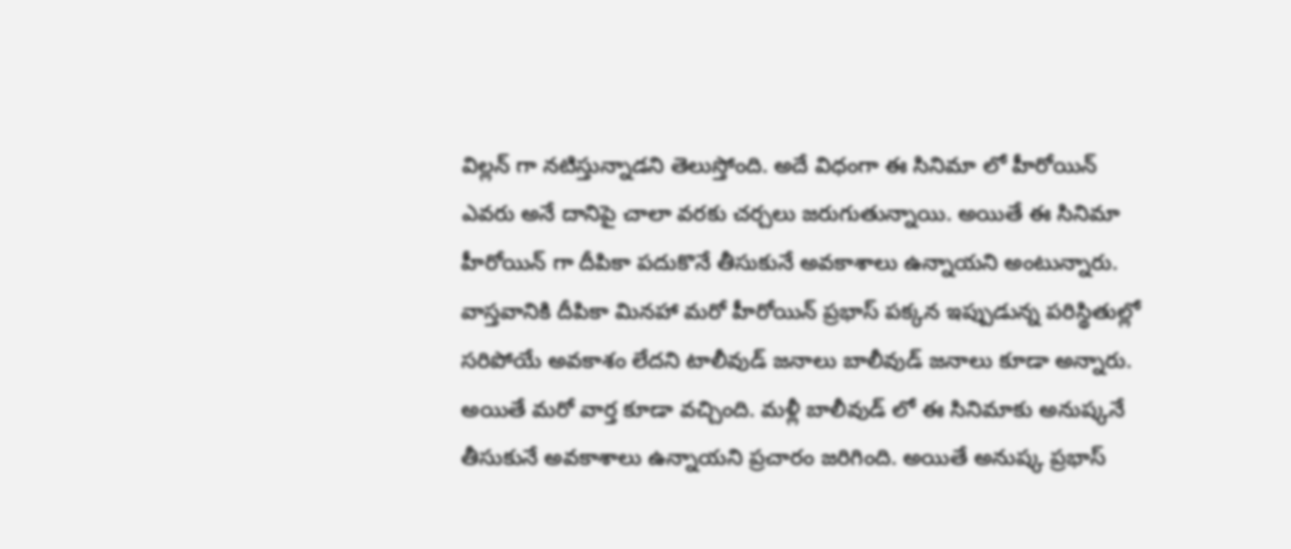విల్లన్ గా నటిస్తున్నాడని తెలుస్తోంది. అదే విధంగా ఈ సినిమా లో హీరోయిన్ ఎవరు అనే దానిపై చాలా వరకు చర్చలు జరుగుతున్నాయి. అయితే ఈ సినిమా హీరోయిన్ గా దీపికా పదుకొనే తీసుకునే అవకాశాలు ఉన్నాయని అంటున్నారు.
వాస్తవానికి దీపికా మినహా మరో హీరోయిన్ ప్రభాస్ పక్కన ఇప్పుడున్న పరిస్థితుల్లో సరిపోయే అవకాశం లేదని టాలీవుడ్ జనాలు బాలీవుడ్ జనాలు కూడా అన్నారు. అయితే మరో వార్త కూడా వచ్చింది. మళ్లీ బాలీవుడ్ లో ఈ సినిమాకు అనుష్కనే తీసుకునే అవకాశాలు ఉన్నాయని ప్రచారం జరిగింది. అయితే అనుష్క ప్రభాస్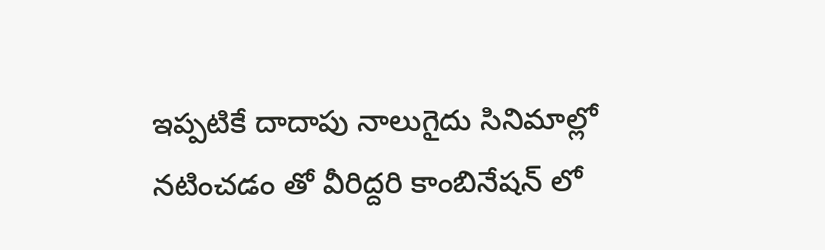ఇప్పటికే దాదాపు నాలుగైదు సినిమాల్లో నటించడం తో వీరిద్దరి కాంబినేషన్ లో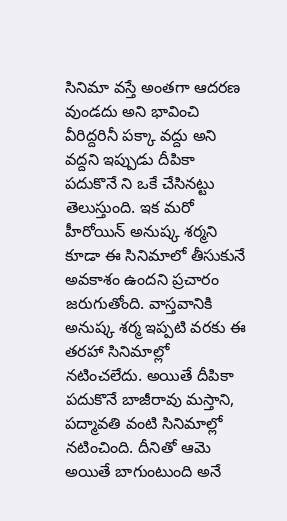సినిమా వస్తే అంతగా ఆదరణ వుండదు అని భావించి వీరిద్దరినీ పక్కా వద్దు అని వద్దని ఇప్పుడు దీపికా పదుకొనే ని ఒకే చేసినట్టు తెలుస్తుంది. ఇక మరో హీరోయిన్ అనుష్క శర్మని కూడా ఈ సినిమాలో తీసుకునే అవకాశం ఉందని ప్రచారం జరుగుతోంది. వాస్తవానికి అనుష్క శర్మ ఇప్పటి వరకు ఈ తరహా సినిమాల్లో నటించలేదు. అయితే దీపికా పదుకొనే బాజీరావు మస్తాని, పద్మావతి వంటి సినిమాల్లో నటించింది. దీనితో ఆమె అయితే బాగుంటుంది అనే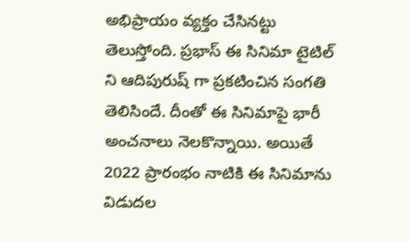అభిప్రాయం వ్యక్తం చేసినట్టు తెలుస్తోంది. ప్రభాస్ ఈ సినిమా టైటిల్ ని ఆదిపురుష్ గా ప్రకటించిన సంగతి తెలిసిందే. దీంతో ఈ సినిమాపై భారీ అంచనాలు నెలకొన్నాయి. అయితే 2022 ప్రారంభం నాటికి ఈ సినిమాను విడుదల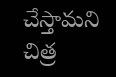చేస్తామని చిత్ర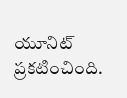యూనిట్ ప్రకటించింది.